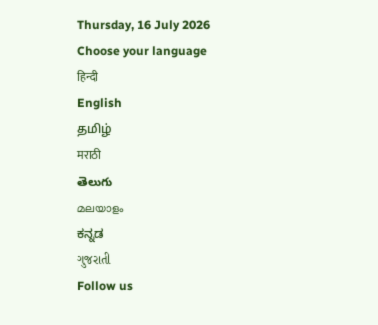Thursday, 16 July 2026
Choose your language
हिन्दी
English
தமிழ்
मराठी
తెలుగు
മലയാളം
ಕನ್ನಡ
ગુજરાતી
Follow us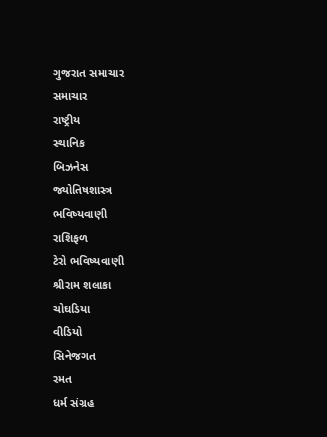ગુજરાત સમાચાર
સમાચાર
રાષ્ટ્રીય
સ્થાનિક
બિઝનેસ
જ્યોતિષશાસ્ત્ર
ભવિષ્યવાણી
રાશિફળ
ટેરો ભવિષ્યવાણી
શ્રીરામ શલાકા
ચોઘડિયા
વીડિયો
સિનેજગત
રમત
ધર્મ સંગ્રહ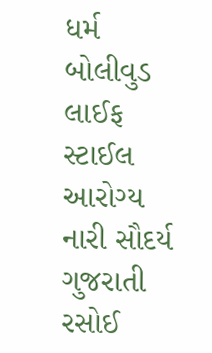ધર્મ
બોલીવુડ
લાઈફ સ્ટાઈલ
આરોગ્ય
નારી સૌદર્ય
ગુજરાતી રસોઈ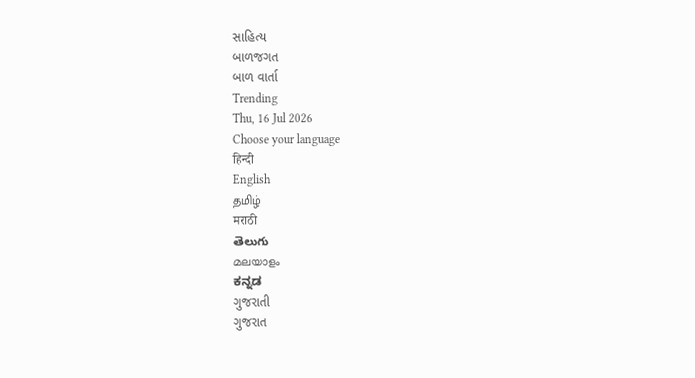સાહિત્ય
બાળજગત
બાળ વાર્તા
Trending
Thu, 16 Jul 2026
Choose your language
हिन्दी
English
தமிழ்
मराठी
తెలుగు
മലയാളം
ಕನ್ನಡ
ગુજરાતી
ગુજરાત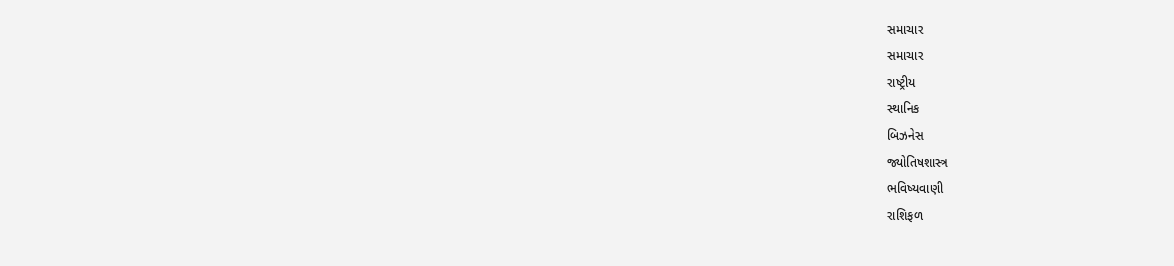સમાચાર
સમાચાર
રાષ્ટ્રીય
સ્થાનિક
બિઝનેસ
જ્યોતિષશાસ્ત્ર
ભવિષ્યવાણી
રાશિફળ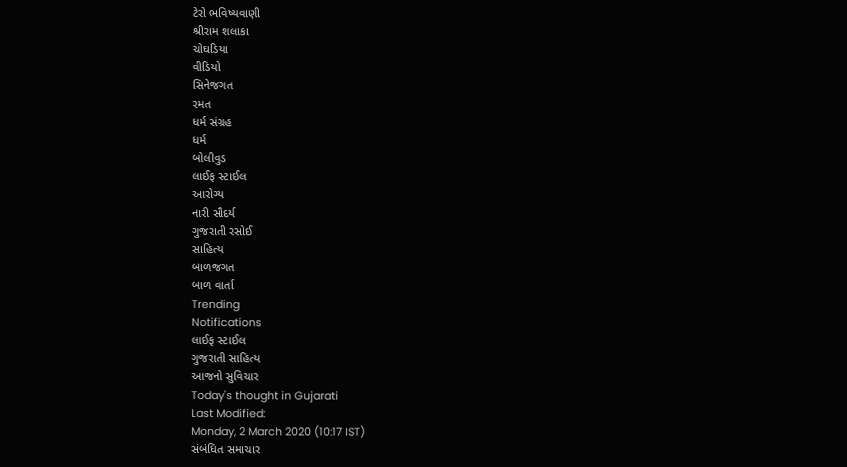ટેરો ભવિષ્યવાણી
શ્રીરામ શલાકા
ચોઘડિયા
વીડિયો
સિનેજગત
રમત
ધર્મ સંગ્રહ
ધર્મ
બોલીવુડ
લાઈફ સ્ટાઈલ
આરોગ્ય
નારી સૌદર્ય
ગુજરાતી રસોઈ
સાહિત્ય
બાળજગત
બાળ વાર્તા
Trending
Notifications
લાઈફ સ્ટાઈલ
ગુજરાતી સાહિત્ય
આજનો સુવિચાર
Today's thought in Gujarati
Last Modified:
Monday, 2 March 2020 (10:17 IST)
સંબંધિત સમાચાર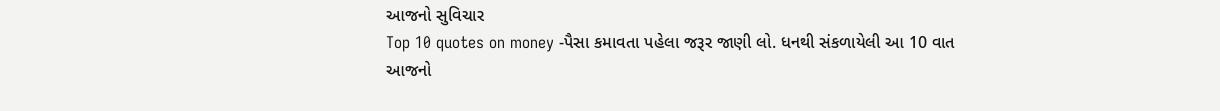આજનો સુવિચાર
Top 10 quotes on money -પૈસા કમાવતા પહેલા જરૂર જાણી લો. ધનથી સંકળાયેલી આ 10 વાત
આજનો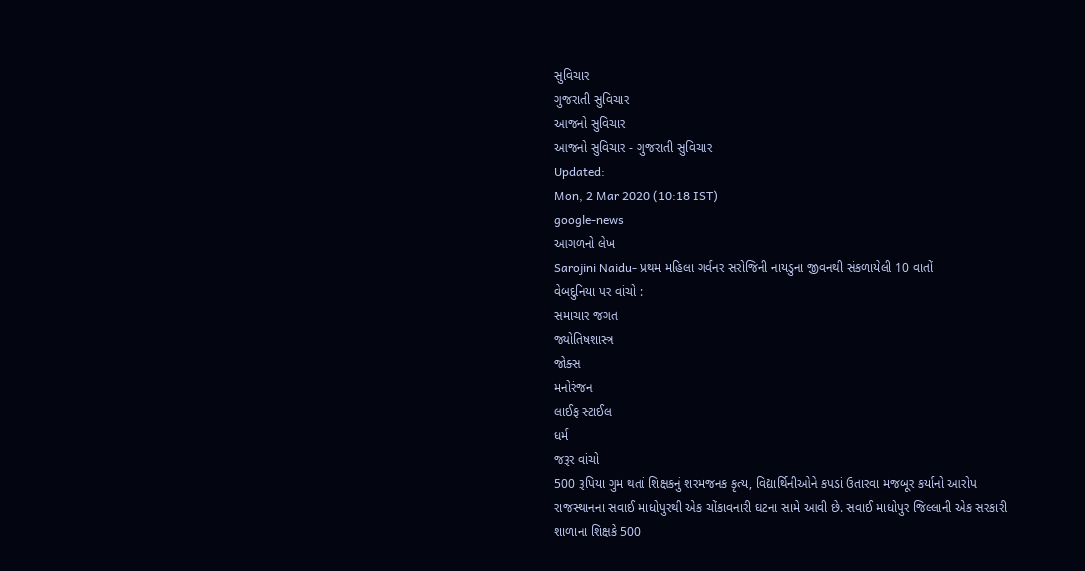સુવિચાર
ગુજરાતી સુવિચાર
આજનો સુવિચાર
આજનો સુવિચાર - ગુજરાતી સુવિચાર
Updated:
Mon, 2 Mar 2020 (10:18 IST)
google-news
આગળનો લેખ
Sarojini Naidu- પ્રથમ મહિલા ગર્વનર સરોજિની નાયડુના જીવનથી સંકળાયેલી 10 વાતોં
વેબદુનિયા પર વાંચો :
સમાચાર જગત
જ્યોતિષશાસ્ત્ર
જોક્સ
મનોરંજન
લાઈફ સ્ટાઈલ
ધર્મ
જરૂર વાંચો
500 રૂપિયા ગુમ થતાં શિક્ષકનું શરમજનક કૃત્ય, વિદ્યાર્થિનીઓને કપડાં ઉતારવા મજબૂર કર્યાનો આરોપ
રાજસ્થાનના સવાઈ માધોપુરથી એક ચોંકાવનારી ઘટના સામે આવી છે. સવાઈ માધોપુર જિલ્લાની એક સરકારી શાળાના શિક્ષકે 500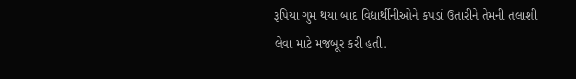રૂપિયા ગુમ થયા બાદ વિદ્યાર્થીનીઓને કપડાં ઉતારીને તેમની તલાશી લેવા માટે મજબૂર કરી હતી.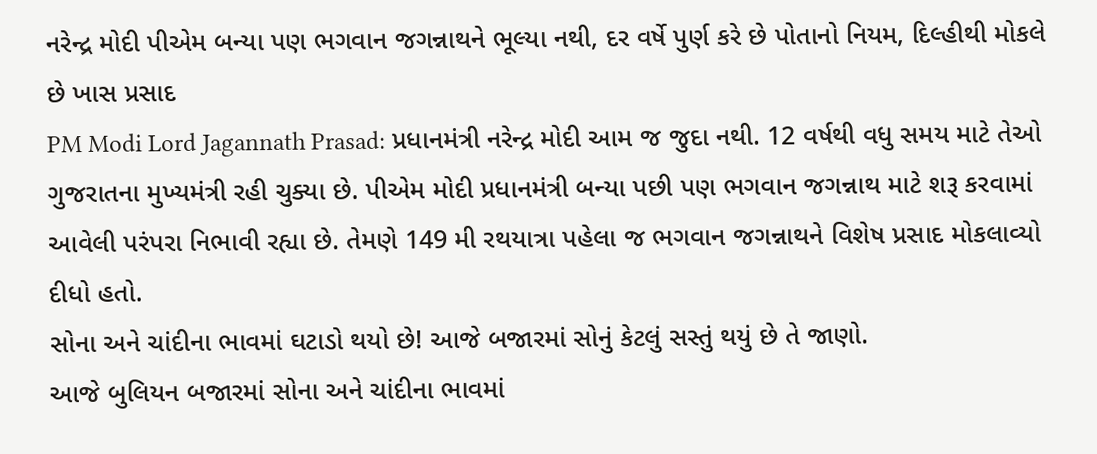નરેન્દ્ર મોદી પીએમ બન્યા પણ ભગવાન જગન્નાથને ભૂલ્યા નથી, દર વર્ષે પુર્ણ કરે છે પોતાનો નિયમ, દિલ્હીથી મોકલે છે ખાસ પ્રસાદ
PM Modi Lord Jagannath Prasad: પ્રધાનમંત્રી નરેન્દ્ર મોદી આમ જ જુદા નથી. 12 વર્ષથી વધુ સમય માટે તેઓ ગુજરાતના મુખ્યમંત્રી રહી ચુક્યા છે. પીએમ મોદી પ્રધાનમંત્રી બન્યા પછી પણ ભગવાન જગન્નાથ માટે શરૂ કરવામાં આવેલી પરંપરા નિભાવી રહ્યા છે. તેમણે 149 મી રથયાત્રા પહેલા જ ભગવાન જગન્નાથને વિશેષ પ્રસાદ મોકલાવ્યો દીધો હતો.
સોના અને ચાંદીના ભાવમાં ઘટાડો થયો છે! આજે બજારમાં સોનું કેટલું સસ્તું થયું છે તે જાણો.
આજે બુલિયન બજારમાં સોના અને ચાંદીના ભાવમાં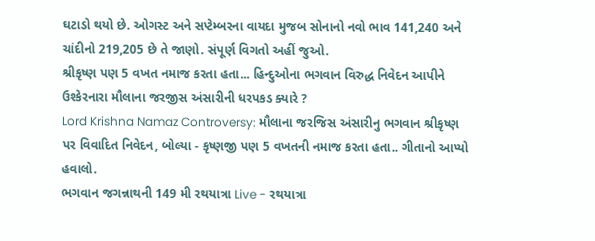ઘટાડો થયો છે. ઓગસ્ટ અને સપ્ટેમ્બરના વાયદા મુજબ સોનાનો નવો ભાવ 141,240 અને ચાંદીનો 219,205 છે તે જાણો. સંપૂર્ણ વિગતો અહીં જુઓ.
શ્રીકૃષ્ણ પણ 5 વખત નમાજ કરતા હતા... હિન્દુઓના ભગવાન વિરુદ્ધ નિવેદન આપીને ઉશ્કેરનારા મૌલાના જરજીસ અંસારીની ધરપકડ ક્યારે ?
Lord Krishna Namaz Controversy: મૌલાના જરજિસ અંસારીનુ ભગવાન શ્રીકૃષ્ણ પર વિવાદિત નિવેદન, બોલ્યા - કૃષ્ણજી પણ 5 વખતની નમાજ કરતા હતા.. ગીતાનો આપ્યો હવાલો.
ભગવાન જગન્નાથની 149 મી રથયાત્રા Live - રથયાત્રા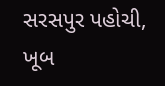સરસપુર પહોચી, ખૂબ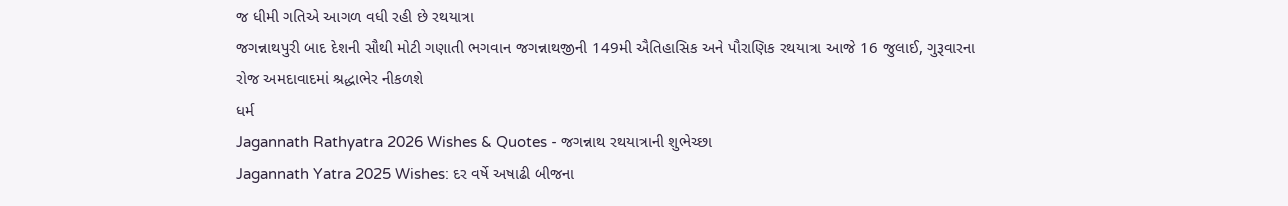જ ધીમી ગતિએ આગળ વધી રહી છે રથયાત્રા
જગન્નાથપુરી બાદ દેશની સૌથી મોટી ગણાતી ભગવાન જગન્નાથજીની 149મી ઐતિહાસિક અને પૌરાણિક રથયાત્રા આજે 16 જુલાઈ, ગુરૂવારના રોજ અમદાવાદમાં શ્રદ્ધાભેર નીકળશે
ધર્મ
Jagannath Rathyatra 2026 Wishes & Quotes - જગન્નાથ રથયાત્રાની શુભેચ્છા
Jagannath Yatra 2025 Wishes: દર વર્ષે અષાઢી બીજના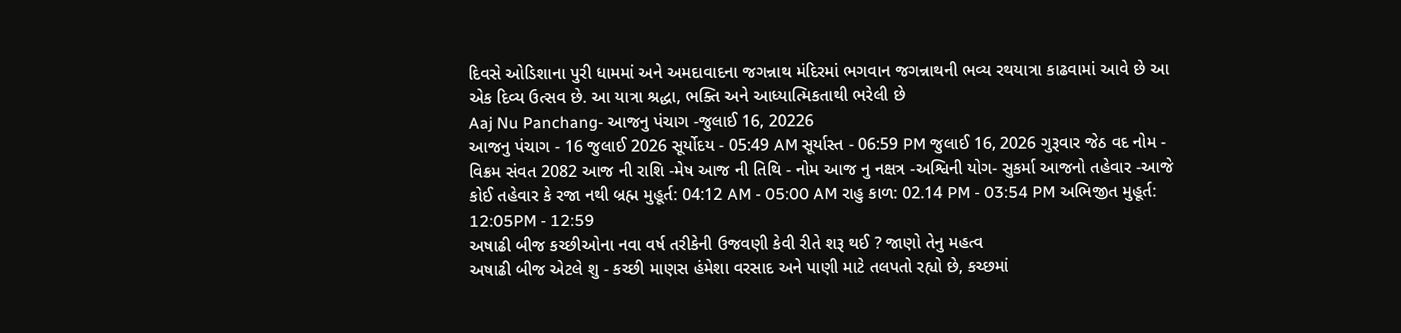દિવસે ઓડિશાના પુરી ધામમાં અને અમદાવાદના જગન્નાથ મંદિરમાં ભગવાન જગન્નાથની ભવ્ય રથયાત્રા કાઢવામાં આવે છે આ એક દિવ્ય ઉત્સવ છે. આ યાત્રા શ્રદ્ધા, ભક્તિ અને આધ્યાત્મિકતાથી ભરેલી છે
Aaj Nu Panchang- આજનુ પંચાગ -જુલાઈ 16, 20226
આજનુ પંચાગ - 16 જુલાઈ 2026 સૂર્યોદય - 05:49 AM સૂર્યાસ્ત - 06:59 PM જુલાઈ 16, 2026 ગુરૂવાર જેઠ વદ નોમ - વિક્રમ સંવત 2082 આજ ની રાશિ -મેષ આજ ની તિથિ - નોમ આજ નુ નક્ષત્ર -અશ્વિની યોગ- સુકર્મા આજનો તહેવાર -આજે કોઈ તહેવાર કે રજા નથી બ્રહ્મ મુહૂર્ત: 04:12 AM - 05:00 AM રાહુ કાળ: 02.14 PM - 03:54 PM અભિજીત મુહૂર્ત: 12:05PM - 12:59
અષાઢી બીજ કચ્છીઓના નવા વર્ષ તરીકેની ઉજવણી કેવી રીતે શરૂ થઈ ? જાણો તેનુ મહત્વ
અષાઢી બીજ એટલે શુ - કચ્છી માણસ હંમેશા વરસાદ અને પાણી માટે તલપતો રહ્યો છે, કચ્છમાં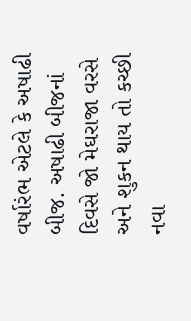વર્ષારંભ એટલે કે અષાઢી બીજ. અષાઢી બીજનાં દિવસે જો મેઘરાજા વરસે અને શુકન થાય તો કચ્છી નવા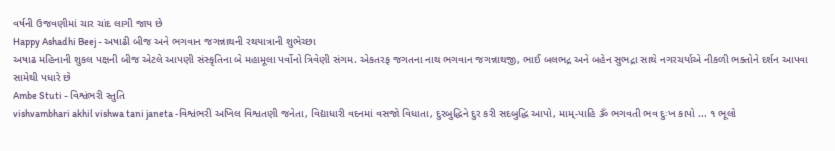વર્ષની ઉજવણીમાં ચાર ચાંદ લાગી જાય છે
Happy Ashadhi Beej - અષાઢી બીજ અને ભગવાન જગન્નાથની રથયાત્રાની શુભેચ્છા
અષાઢ મહિનાની શુકલ પક્ષની બીજ એટલે આપણી સંસ્કૃતિના બે મહામૂલા પર્વોનો ત્રિવેણી સંગમ. એકતરફ જગતના નાથ ભગવાન જગન્નાથજી, ભાઈ બલભદ્ર અને બહેન સુભદ્રા સાથે નગરચર્યાએ નીકળી ભક્તોને દર્શન આપવા સામેથી પધારે છે
Ambe Stuti - વિશ્વંભરી સ્તુતિ
vishvambhari akhil vishwa tani janeta -વિશ્વંભરી અખિલ વિશ્વતણી જનેતા, વિદ્યાધારી વદનમાં વસજો વિધાતા, દુરબુદ્ધિને દુર કરી સદબુદ્ધિ આપો, મામ્-પાહિ ૐ ભગવતી ભવ દુઃખ કાપો ... ૧ ભૂલો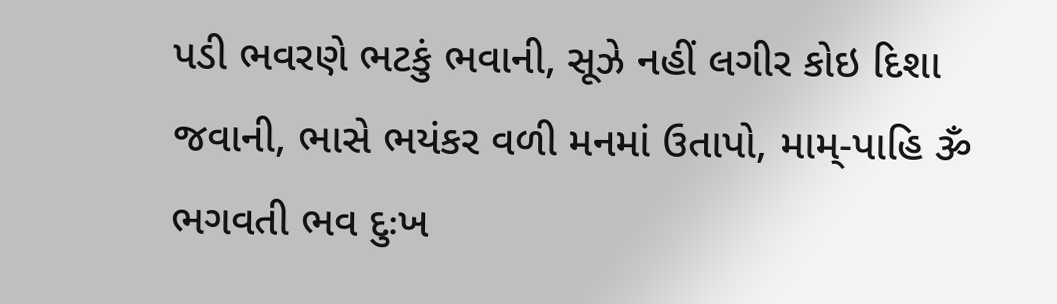પડી ભવરણે ભટકું ભવાની, સૂઝે નહીં લગીર કોઇ દિશા જવાની, ભાસે ભયંકર વળી મનમાં ઉતાપો, મામ્-પાહિ ૐ ભગવતી ભવ દુઃખ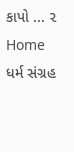કાપો ... ૨
Home
ધર્મ સંગ્રહ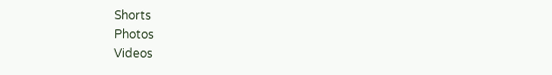Shorts
Photos
Videos